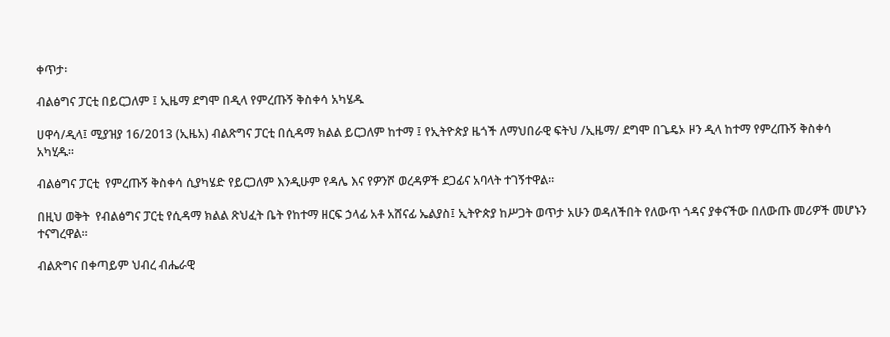ቀጥታ፡

ብልፅግና ፓርቲ በይርጋለም ፤ ኢዜማ ደግሞ በዲላ የምረጡኝ ቅስቀሳ አካሄዱ

ሀዋሳ/ዲላ፤ ሚያዝያ 16/2013 (ኢዜአ) ብልጽግና ፓርቲ በሲዳማ ክልል ይርጋለም ከተማ ፤ የኢትዮጵያ ዜጎች ለማህበራዊ ፍትህ /ኢዜማ/ ደግሞ በጌዴኦ ዞን ዲላ ከተማ የምረጡኝ ቅስቀሳ አካሂዱ።

ብልፅግና ፓርቲ  የምረጡኝ ቅስቀሳ ሲያካሄድ የይርጋለም እንዲሁም የዳሌ እና የዎንሾ ወረዳዎች ደጋፊና አባላት ተገኝተዋል።

በዚህ ወቅት  የብልፅግና ፓርቲ የሲዳማ ክልል ጽህፈት ቤት የከተማ ዘርፍ ኃላፊ አቶ አሸናፊ ኤልያስ፤ ኢትዮጵያ ከሥጋት ወጥታ አሁን ወዳለችበት የለውጥ ጎዳና ያቀናችው በለውጡ መሪዎች መሆኑን ተናግረዋል።

ብልጽግና በቀጣይም ህብረ ብሔራዊ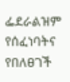ፌደራልዝም የሰፈነባትና የበለፀገች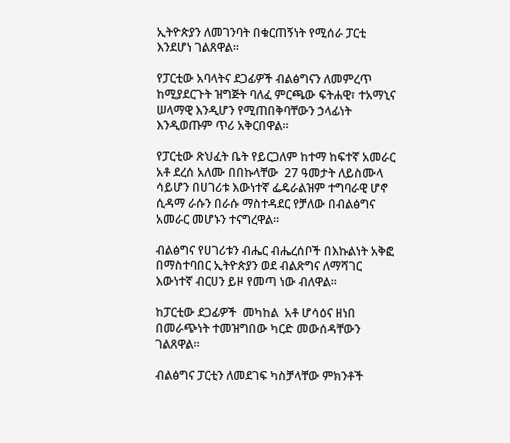ኢትዮጵያን ለመገንባት በቁርጠኝነት የሚሰራ ፓርቲ እንደሆነ ገልጸዋል።

የፓርቲው አባላትና ደጋፊዎች ብልፅግናን ለመምረጥ ከሚያደርጉት ዝግጅት ባለፈ ምርጫው ፍትሐዊ፣ ተአማኒና ሠላማዊ እንዲሆን የሚጠበቅባቸውን ኃላፊነት እንዲወጡም ጥሪ አቅርበዋል።

የፓርቲው ጽህፈት ቤት የይርጋለም ከተማ ከፍተኛ አመራር  አቶ ደረሰ አለሙ በበኩላቸው  27 ዓመታት ለይስሙላ ሳይሆን በሀገሪቱ እውነተኛ ፌዴራልዝም ተግባራዊ ሆኖ ሲዳማ ራሱን በራሱ ማስተዳደር የቻለው በብልፅግና አመራር መሆኑን ተናግረዋል።

ብልፅግና የሀገሪቱን ብሔር ብሔረሰቦች በእኩልነት አቅፎ በማስተባበር ኢትዮጵያን ወደ ብልጽግና ለማሻገር እውነተኛ ብርሀን ይዞ የመጣ ነው ብለዋል።

ከፓርቲው ደጋፊዎች  መካከል  አቶ ሆሳዕና ዘነበ በመራጭነት ተመዝግበው ካርድ መውሰዳቸውን ገልጸዋል።

ብልፅግና ፓርቲን ለመደገፍ ካስቻላቸው ምክንቶች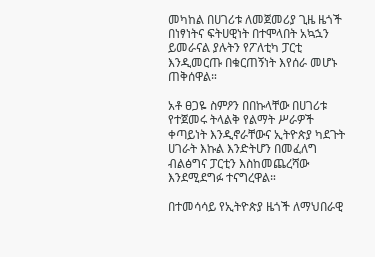መካከል በሀገሪቱ ለመጀመሪያ ጊዜ ዜጎች በነፃነትና ፍትሀዊነት በተሞላበት አኳኋን ይመራናል ያሉትን የፖለቲካ ፓርቲ እንዲመርጡ በቁርጠኝነት እየሰራ መሆኑ ጠቅሰዋል።

አቶ ፀጋዬ ስምዖን በበኩላቸው በሀገሪቱ የተጀመሩ ትላልቅ የልማት ሥራዎች ቀጣይነት እንዲኖራቸውና ኢትዮጵያ ካደጉት ሀገራት እኩል እንድትሆን በመፈለግ ብልፅግና ፓርቲን እስከመጨረሻው እንደሚደግፉ ተናግረዋል።

በተመሳሳይ የኢትዮጵያ ዜጎች ለማህበራዊ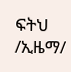ፍትህ /ኢዜማ/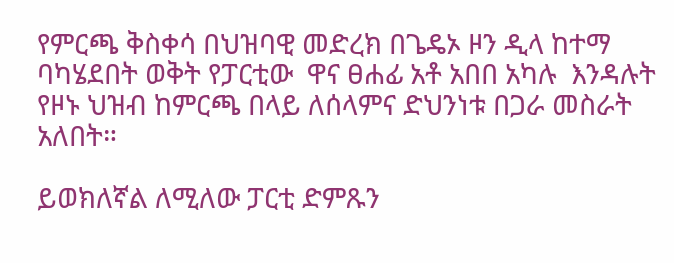የምርጫ ቅስቀሳ በህዝባዊ መድረክ በጌዴኦ ዞን ዲላ ከተማ ባካሄደበት ወቅት የፓርቲው  ዋና ፀሐፊ አቶ አበበ አካሉ  እንዳሉት  የዞኑ ህዝብ ከምርጫ በላይ ለሰላምና ድህንነቱ በጋራ መስራት አለበት።

ይወክለኛል ለሚለው ፓርቲ ድምጹን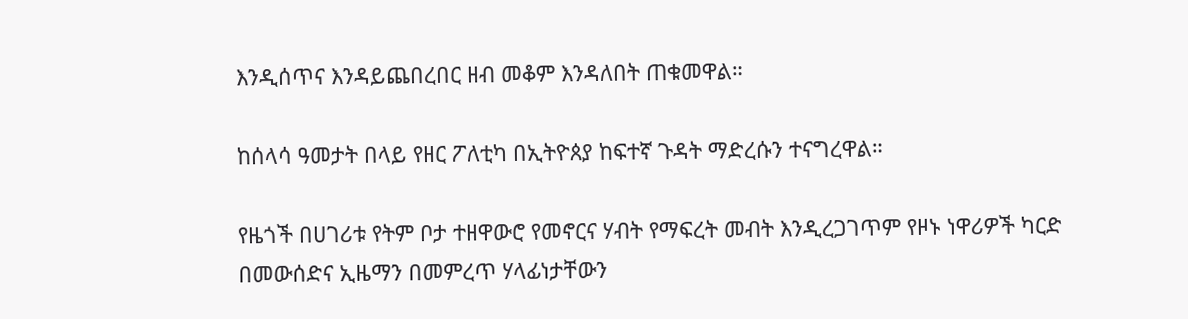እንዲሰጥና እንዳይጨበረበር ዘብ መቆም እንዳለበት ጠቁመዋል።

ከሰላሳ ዓመታት በላይ የዘር ፖለቲካ በኢትዮጰያ ከፍተኛ ጉዳት ማድረሱን ተናግረዋል።

የዜጎች በሀገሪቱ የትም ቦታ ተዘዋውሮ የመኖርና ሃብት የማፍረት መብት እንዲረጋገጥም የዞኑ ነዋሪዎች ካርድ በመውሰድና ኢዜማን በመምረጥ ሃላፊነታቸውን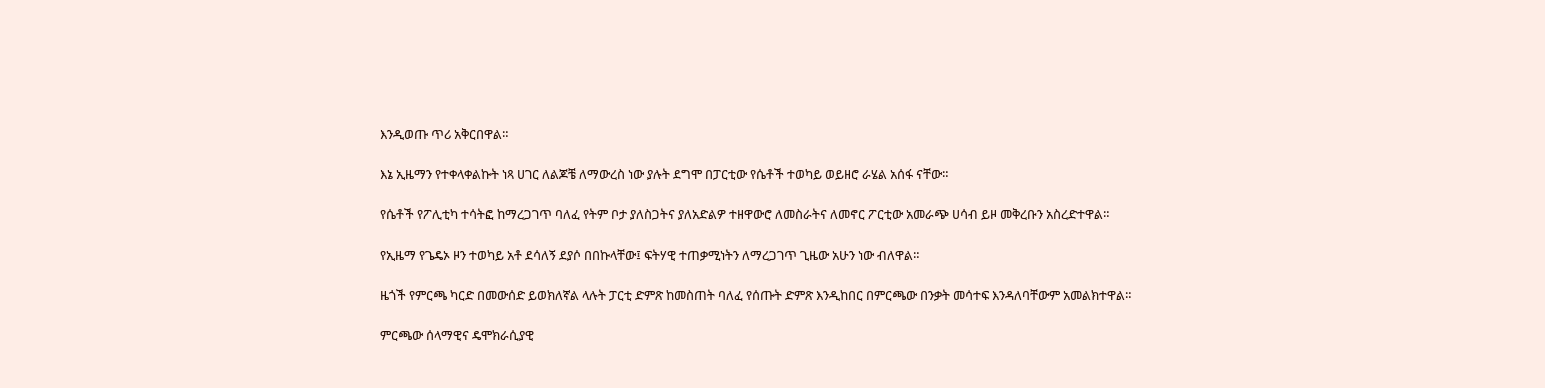እንዲወጡ ጥሪ አቅርበዋል።

እኔ ኢዜማን የተቀላቀልኩት ነጻ ሀገር ለልጆቼ ለማውረስ ነው ያሉት ደግሞ በፓርቲው የሴቶች ተወካይ ወይዘሮ ራሄል አሰፋ ናቸው።

የሴቶች የፖሊቲካ ተሳትፎ ከማረጋገጥ ባለፈ የትም ቦታ ያለስጋትና ያለአድልዎ ተዘዋውሮ ለመስራትና ለመኖር ፖርቲው አመራጭ ሀሳብ ይዞ መቅረቡን አስረድተዋል።

የኢዜማ የጌዴኦ ዞን ተወካይ አቶ ደሳለኝ ደያሶ በበኩላቸው፤ ፍትሃዊ ተጠቃሚነትን ለማረጋገጥ ጊዜው አሁን ነው ብለዋል።

ዜጎች የምርጫ ካርድ በመውሰድ ይወክለኛል ላሉት ፓርቲ ድምጽ ከመስጠት ባለፈ የሰጡት ድምጽ እንዲከበር በምርጫው በንቃት መሳተፍ እንዳለባቸውም አመልክተዋል።

ምርጫው ሰላማዊና ዴሞክራሲያዊ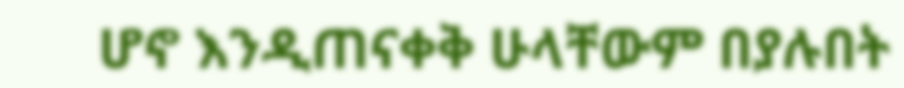ሆኖ እንዲጠናቀቅ ሁላቸውም በያሉበት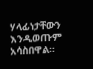ሃላፊነታቸውን እንዲወጡም  አሳስበዋል።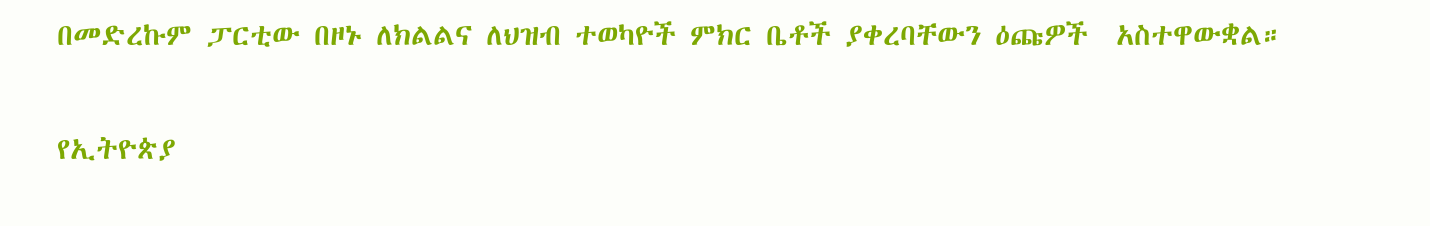በመድረኩም ፓርቲው በዞኑ ለክልልና ለህዝብ ተወካዮች ምክር ቤቶች ያቀረባቸውን ዕጩዎች  አስተዋውቋል።

የኢትዮጵያ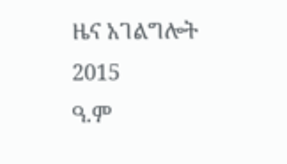ዜና አገልግሎት
2015
ዓ.ም